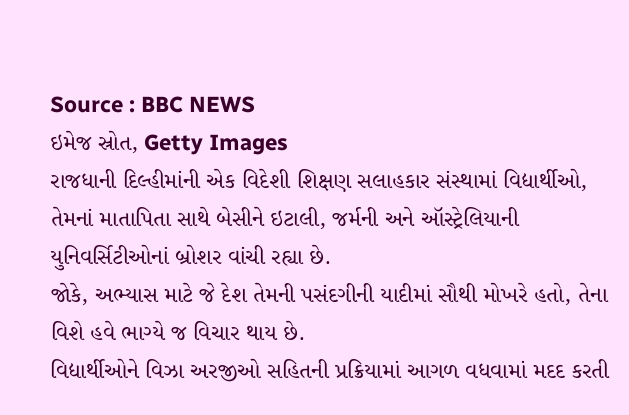Source : BBC NEWS
ઇમેજ સ્રોત, Getty Images
રાજધાની દિલ્હીમાંની એક વિદેશી શિક્ષણ સલાહકાર સંસ્થામાં વિદ્યાર્થીઓ, તેમનાં માતાપિતા સાથે બેસીને ઇટાલી, જર્મની અને ઑસ્ટ્રેલિયાની યુનિવર્સિટીઓનાં બ્રોશર વાંચી રહ્યા છે.
જોકે, અભ્યાસ માટે જે દેશ તેમની પસંદગીની યાદીમાં સૌથી મોખરે હતો, તેના વિશે હવે ભાગ્યે જ વિચાર થાય છે.
વિદ્યાર્થીઓને વિઝા અરજીઓ સહિતની પ્રક્રિયામાં આગળ વધવામાં મદદ કરતી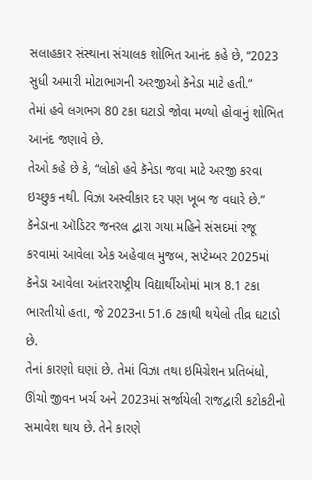સલાહકાર સંસ્થાના સંચાલક શોભિત આનંદ કહે છે, “2023 સુધી અમારી મોટાભાગની અરજીઓ કૅનેડા માટે હતી.”
તેમાં હવે લગભગ 80 ટકા ઘટાડો જોવા મળ્યો હોવાનું શોભિત આનંદ જણાવે છે.
તેઓ કહે છે કે, “લોકો હવે કૅનેડા જવા માટે અરજી કરવા ઇચ્છુક નથી. વિઝા અસ્વીકાર દર પણ ખૂબ જ વધારે છે.”
કૅનેડાના ઑડિટર જનરલ દ્વારા ગયા મહિને સંસદમાં રજૂ કરવામાં આવેલા એક અહેવાલ મુજબ, સપ્ટેમ્બર 2025માં કૅનેડા આવેલા આંતરરાષ્ટ્રીય વિદ્યાર્થીઓમાં માત્ર 8.1 ટકા ભારતીયો હતા, જે 2023ના 51.6 ટકાથી થયેલો તીવ્ર ઘટાડો છે.
તેનાં કારણો ઘણાં છે. તેમાં વિઝા તથા ઇમિગ્રેશન પ્રતિબંધો, ઊંચો જીવન ખર્ચ અને 2023માં સર્જાયેલી રાજદ્વારી કટોકટીનો સમાવેશ થાય છે. તેને કારણે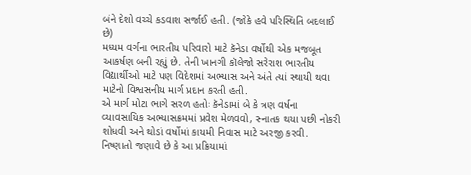બંને દેશો વચ્ચે કડવાશ સર્જાઈ હતી. (જોકે હવે પરિસ્થિતિ બદલાઈ છે)
મધ્યમ વર્ગના ભારતીય પરિવારો માટે કૅનેડા વર્ષોથી એક મજબૂત આકર્ષણ બની રહ્યું છે. તેની ખાનગી કૉલેજો સરેરાશ ભારતીય વિદ્યાર્થીઓ માટે પણ વિદેશમાં અભ્યાસ અને અંતે ત્યાં સ્થાયી થવા માટેનો વિશ્વસનીય માર્ગ પ્રદાન કરતી હતી.
એ માર્ગ મોટા ભાગે સરળ હતોઃ કૅનેડામાં બે કે ત્રણ વર્ષના વ્યાવસાયિક અભ્યાસક્રમમાં પ્રવેશ મેળવવો, સ્નાતક થયા પછી નોકરી શોધવી અને થોડાં વર્ષોમાં કાયમી નિવાસ માટે અરજી કરવી. નિષ્ણાતો જણાવે છે કે આ પ્રક્રિયામાં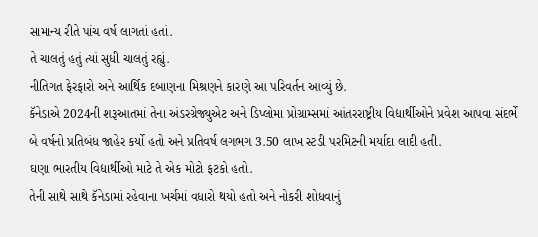સામાન્ય રીતે પાંચ વર્ષ લાગતાં હતાં.
તે ચાલતું હતું ત્યાં સુધી ચાલતું રહ્યું.
નીતિગત ફેરફારો અને આર્થિક દબાણના મિશ્રણને કારણે આ પરિવર્તન આવ્યું છે.
કૅનેડાએ 2024ની શરૂઆતમાં તેના અંડરગ્રેજ્યુએટ અને ડિપ્લોમા પ્રોગ્રામ્સમાં આંતરરાષ્ટ્રીય વિદ્યાર્થીઓને પ્રવેશ આપવા સંદર્ભે બે વર્ષનો પ્રતિબંધ જાહેર કર્યો હતો અને પ્રતિવર્ષ લગભગ 3.50 લાખ સ્ટડી પરમિટની મર્યાદા લાદી હતી.
ઘણા ભારતીય વિદ્યાર્થીઓ માટે તે એક મોટો ફટકો હતો.
તેની સાથે સાથે કૅનેડામાં રહેવાના ખર્ચમાં વધારો થયો હતો અને નોકરી શોધવાનું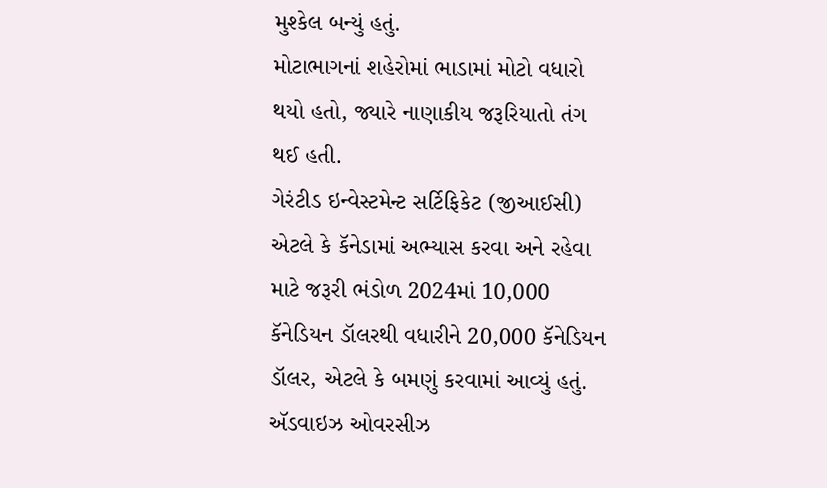મુશ્કેલ બન્યું હતું.
મોટાભાગનાં શહેરોમાં ભાડામાં મોટો વધારો થયો હતો, જ્યારે નાણાકીય જરૂરિયાતો તંગ થઈ હતી.
ગેરંટીડ ઇન્વેસ્ટમેન્ટ સર્ટિફિકેટ (જીઆઈસી) એટલે કે કૅનેડામાં અભ્યાસ કરવા અને રહેવા માટે જરૂરી ભંડોળ 2024માં 10,000 કૅનેડિયન ડૉલરથી વધારીને 20,000 કૅનેડિયન ડૉલર, એટલે કે બમણું કરવામાં આવ્યું હતું.
ઍડવાઇઝ ઓવરસીઝ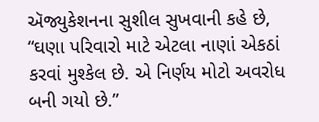ઍજ્યુકેશનના સુશીલ સુખવાની કહે છે, “ઘણા પરિવારો માટે એટલા નાણાં એકઠાં કરવાં મુશ્કેલ છે. એ નિર્ણય મોટો અવરોધ બની ગયો છે.”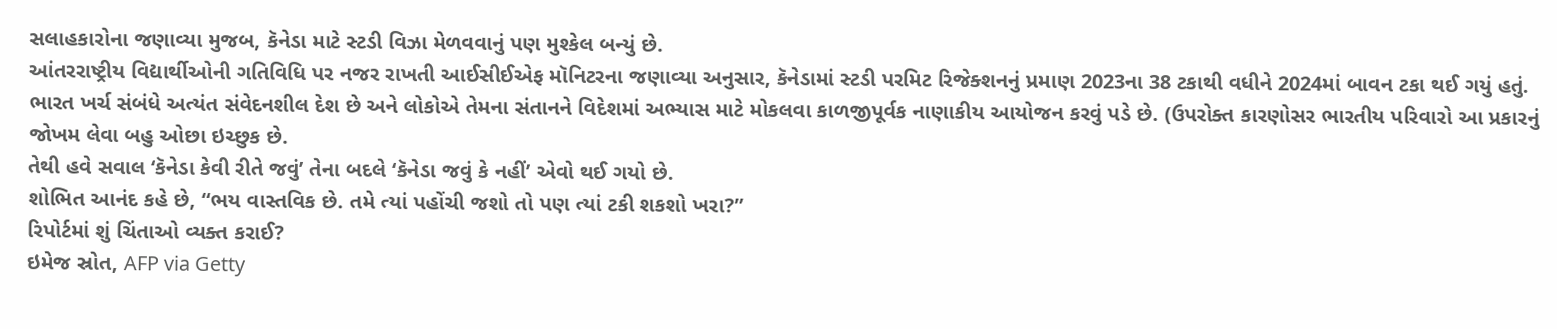સલાહકારોના જણાવ્યા મુજબ, કૅનેડા માટે સ્ટડી વિઝા મેળવવાનું પણ મુશ્કેલ બન્યું છે.
આંતરરાષ્ટ્રીય વિદ્યાર્થીઓની ગતિવિધિ પર નજર રાખતી આઈસીઈએફ મૉનિટરના જણાવ્યા અનુસાર, કૅનેડામાં સ્ટડી પરમિટ રિજેક્શનનું પ્રમાણ 2023ના 38 ટકાથી વધીને 2024માં બાવન ટકા થઈ ગયું હતું. ભારત ખર્ચ સંબંધે અત્યંત સંવેદનશીલ દેશ છે અને લોકોએ તેમના સંતાનને વિદેશમાં અભ્યાસ માટે મોકલવા કાળજીપૂર્વક નાણાકીય આયોજન કરવું પડે છે. (ઉપરોક્ત કારણોસર ભારતીય પરિવારો આ પ્રકારનું જોખમ લેવા બહુ ઓછા ઇચ્છુક છે.
તેથી હવે સવાલ ‘કૅનેડા કેવી રીતે જવું’ તેના બદલે ‘કૅનેડા જવું કે નહીં’ એવો થઈ ગયો છે.
શોભિત આનંદ કહે છે, “ભય વાસ્તવિક છે. તમે ત્યાં પહોંચી જશો તો પણ ત્યાં ટકી શકશો ખરા?”
રિપોર્ટમાં શું ચિંતાઓ વ્યક્ત કરાઈ?
ઇમેજ સ્રોત, AFP via Getty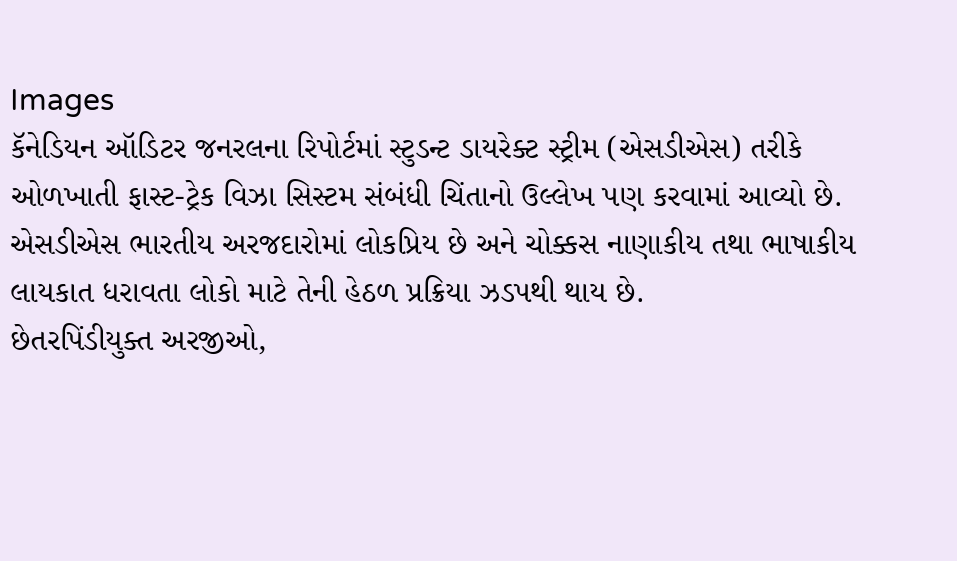Images
કૅનેડિયન ઑડિટર જનરલના રિપોર્ટમાં સ્ટુડન્ટ ડાયરેક્ટ સ્ટ્રીમ (એસડીએસ) તરીકે ઓળખાતી ફાસ્ટ-ટ્રેક વિઝા સિસ્ટમ સંબંધી ચિંતાનો ઉલ્લેખ પણ કરવામાં આવ્યો છે.
એસડીએસ ભારતીય અરજદારોમાં લોકપ્રિય છે અને ચોક્કસ નાણાકીય તથા ભાષાકીય લાયકાત ધરાવતા લોકો માટે તેની હેઠળ પ્રક્રિયા ઝડપથી થાય છે.
છેતરપિંડીયુક્ત અરજીઓ,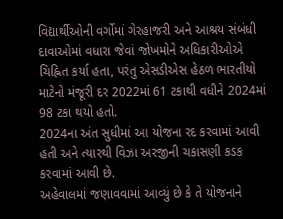વિદ્યાર્થીઓની વર્ગોમાં ગેરહાજરી અને આશ્રય સંબંધી દાવાઓમાં વધારા જેવાં જોખમોને અધિકારીઓએ ચિહ્નિત કર્યા હતા, પરંતુ એસડીએસ હેઠળ ભારતીયો માટેનો મંજૂરી દર 2022માં 61 ટકાથી વધીને 2024માં 98 ટકા થયો હતો.
2024ના અંત સુધીમાં આ યોજના રદ કરવામાં આવી હતી અને ત્યારથી વિઝા અરજીની ચકાસણી કડક કરવામાં આવી છે.
અહેવાલમાં જણાવવામાં આવ્યું છે કે તે યોજનાને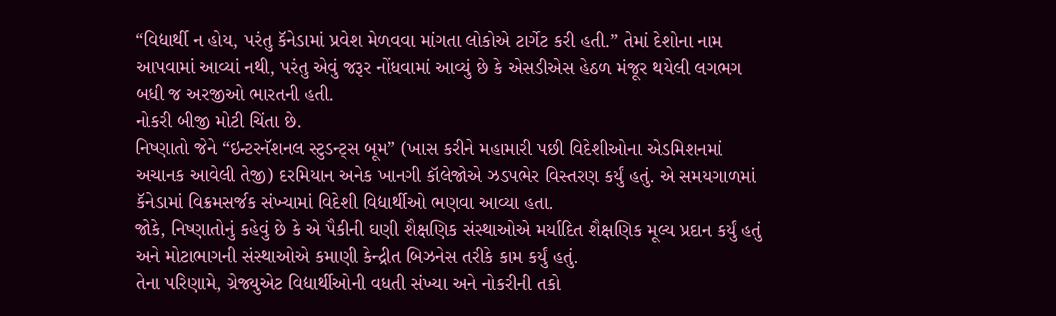“વિદ્યાર્થી ન હોય, પરંતુ કૅનેડામાં પ્રવેશ મેળવવા માંગતા લોકોએ ટાર્ગેટ કરી હતી.” તેમાં દેશોના નામ આપવામાં આવ્યાં નથી, પરંતુ એવું જરૂર નોંધવામાં આવ્યું છે કે એસડીએસ હેઠળ મંજૂર થયેલી લગભગ બધી જ અરજીઓ ભારતની હતી.
નોકરી બીજી મોટી ચિંતા છે.
નિષ્ણાતો જેને “ઇન્ટરનૅશનલ સ્ટુડન્ટ્સ બૂમ” (ખાસ કરીને મહામારી પછી વિદેશીઓના એડમિશનમાં અચાનક આવેલી તેજી) દરમિયાન અનેક ખાનગી કૉલેજોએ ઝડપભેર વિસ્તરણ કર્યું હતું. એ સમયગાળમાં કૅનેડામાં વિક્રમસર્જક સંખ્યામાં વિદેશી વિદ્યાર્થીઓ ભણવા આવ્યા હતા.
જોકે, નિષ્ણાતોનું કહેવું છે કે એ પૈકીની ઘણી શૈક્ષણિક સંસ્થાઓએ મર્યાદિત શૈક્ષણિક મૂલ્ય પ્રદાન કર્યું હતું અને મોટાભાગની સંસ્થાઓએ કમાણી કેન્દ્રીત બિઝનેસ તરીકે કામ કર્યું હતું.
તેના પરિણામે, ગ્રેજ્યુએટ વિદ્યાર્થીઓની વધતી સંખ્યા અને નોકરીની તકો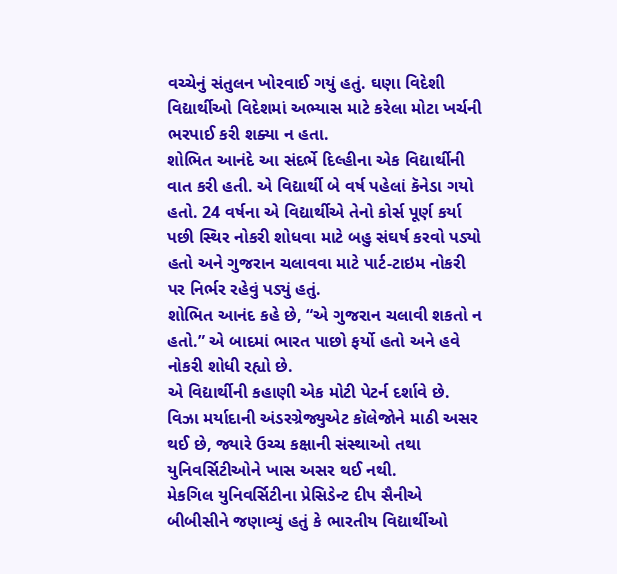વચ્ચેનું સંતુલન ખોરવાઈ ગયું હતું. ઘણા વિદેશી વિદ્યાર્થીઓ વિદેશમાં અભ્યાસ માટે કરેલા મોટા ખર્ચની ભરપાઈ કરી શક્યા ન હતા.
શોભિત આનંદે આ સંદર્ભે દિલ્હીના એક વિદ્યાર્થીની વાત કરી હતી. એ વિદ્યાર્થી બે વર્ષ પહેલાં કૅનેડા ગયો હતો. 24 વર્ષના એ વિદ્યાર્થીએ તેનો કોર્સ પૂર્ણ કર્યા પછી સ્થિર નોકરી શોધવા માટે બહુ સંઘર્ષ કરવો પડ્યો હતો અને ગુજરાન ચલાવવા માટે પાર્ટ-ટાઇમ નોકરી પર નિર્ભર રહેવું પડ્યું હતું.
શોભિત આનંદ કહે છે, “એ ગુજરાન ચલાવી શકતો ન હતો.” એ બાદમાં ભારત પાછો ફર્યો હતો અને હવે નોકરી શોધી રહ્યો છે.
એ વિદ્યાર્થીની કહાણી એક મોટી પેટર્ન દર્શાવે છે. વિઝા મર્યાદાની અંડરગ્રેજ્યુએટ કૉલેજોને માઠી અસર થઈ છે, જ્યારે ઉચ્ચ કક્ષાની સંસ્થાઓ તથા યુનિવર્સિટીઓને ખાસ અસર થઈ નથી.
મેકગિલ યુનિવર્સિટીના પ્રેસિડેન્ટ દીપ સૈનીએ બીબીસીને જણાવ્યું હતું કે ભારતીય વિદ્યાર્થીઓ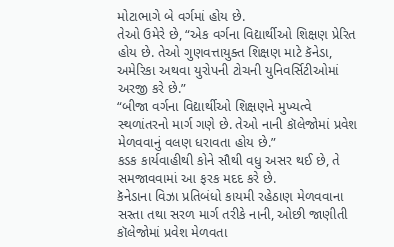મોટાભાગે બે વર્ગમાં હોય છે.
તેઓ ઉમેરે છે, “એક વર્ગના વિદ્યાર્થીઓ શિક્ષણ પ્રેરિત હોય છે. તેઓ ગુણવત્તાયુક્ત શિક્ષણ માટે કૅનેડા, અમેરિકા અથવા યુરોપની ટોચની યુનિવર્સિટીઓમાં અરજી કરે છે.”
“બીજા વર્ગના વિદ્યાર્થીઓ શિક્ષણને મુખ્યત્વે સ્થળાંતરનો માર્ગ ગણે છે. તેઓ નાની કૉલેજોમાં પ્રવેશ મેળવવાનું વલણ ધરાવતા હોય છે.”
કડક કાર્યવાહીથી કોને સૌથી વધુ અસર થઈ છે, તે સમજાવવામાં આ ફરક મદદ કરે છે.
કૅનેડાના વિઝા પ્રતિબંધો કાયમી રહેઠાણ મેળવવાના સસ્તા તથા સરળ માર્ગ તરીકે નાની, ઓછી જાણીતી કૉલેજોમાં પ્રવેશ મેળવતા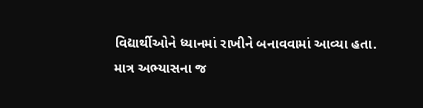વિદ્યાર્થીઓને ધ્યાનમાં રાખીને બનાવવામાં આવ્યા હતા.
માત્ર અભ્યાસના જ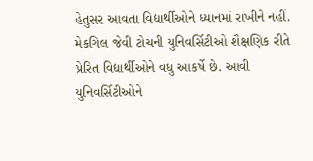હેતુસર આવતા વિદ્યાર્થીઓને ધ્યાનમાં રાખીને નહીં.
મેકગિલ જેવી ટોચની યુનિવર્સિટીઓ શૈક્ષણિક રીતે પ્રેરિત વિદ્યાર્થીઓને વધુ આકર્ષે છે. આવી યુનિવર્સિટીઓને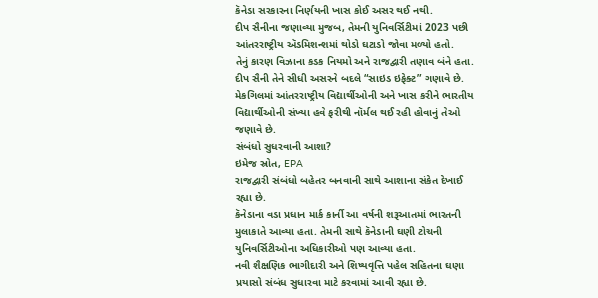કૅનેડા સરકારના નિર્ણયની ખાસ કોઈ અસર થઈ નથી.
દીપ સૈનીના જણાવ્યા મુજબ, તેમની યુનિવર્સિટીમાં 2023 પછી આંતરરાષ્ટ્રીય ઍડમિશન્શમાં થોડો ઘટાડો જોવા મળ્યો હતો.
તેનું કારણ વિઝાના કડક નિયમો અને રાજદ્વારી તણાવ બંને હતા. દીપ સૈની તેને સીધી અસરને બદલે “સાઇડ ઇફેક્ટ” ગણાવે છે.
મેકગિલમાં આંતરરાષ્ટ્રીય વિદ્યાર્થીઓની અને ખાસ કરીને ભારતીય વિદ્યાર્થીઓની સંખ્યા હવે ફરીથી નૉર્મલ થઈ રહી હોવાનું તેઓ જણાવે છે.
સંબંધો સુધરવાની આશા?
ઇમેજ સ્રોત, EPA
રાજદ્વારી સંબંધો બહેતર બનવાની સાથે આશાના સંકેત દેખાઈ રહ્યા છે.
કૅનેડાના વડા પ્રધાન માર્ક કાર્ની આ વર્ષની શરૂઆતમાં ભારતની મુલાકાતે આવ્યા હતા. તેમની સાથે કૅનેડાની ઘણી ટોચની યુનિવર્સિટીઓના અધિકારીઓ પણ આવ્યા હતા.
નવી શૈક્ષણિક ભાગીદારી અને શિષ્યવૃત્તિ પહેલ સહિતના ઘણા પ્રયાસો સંબંધ સુધારવા માટે કરવામાં આવી રહ્યા છે.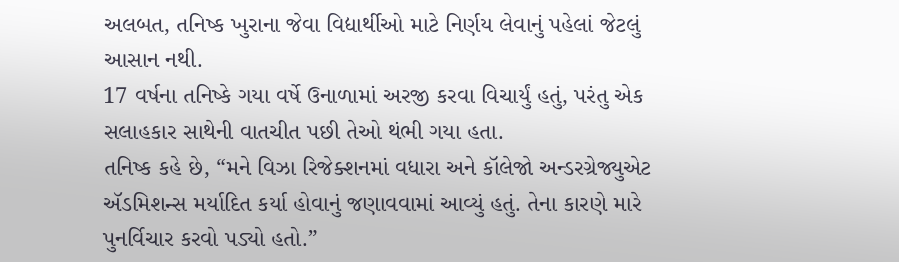અલબત, તનિષ્ક ખુરાના જેવા વિદ્યાર્થીઓ માટે નિર્ણય લેવાનું પહેલાં જેટલું આસાન નથી.
17 વર્ષના તનિષ્કે ગયા વર્ષે ઉનાળામાં અરજી કરવા વિચાર્યું હતું, પરંતુ એક સલાહકાર સાથેની વાતચીત પછી તેઓ થંભી ગયા હતા.
તનિષ્ક કહે છે, “મને વિઝા રિજેક્શનમાં વધારા અને કૉલેજો અન્ડરગ્રેજ્યુએટ ઍડમિશન્સ મર્યાદિત કર્યા હોવાનું જણાવવામાં આવ્યું હતું. તેના કારણે મારે પુનર્વિચાર કરવો પડ્યો હતો.”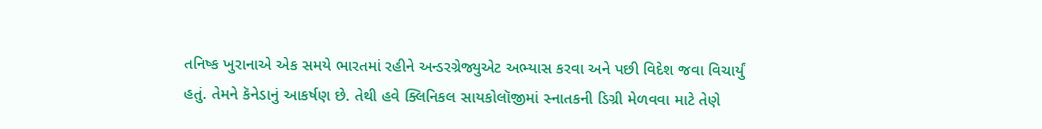તનિષ્ક ખુરાનાએ એક સમયે ભારતમાં રહીને અન્ડરગ્રેજ્યુએટ અભ્યાસ કરવા અને પછી વિદેશ જવા વિચાર્યું હતું. તેમને કૅનેડાનું આકર્ષણ છે. તેથી હવે ક્લિનિકલ સાયકોલૉજીમાં સ્નાતકની ડિગ્રી મેળવવા માટે તેણે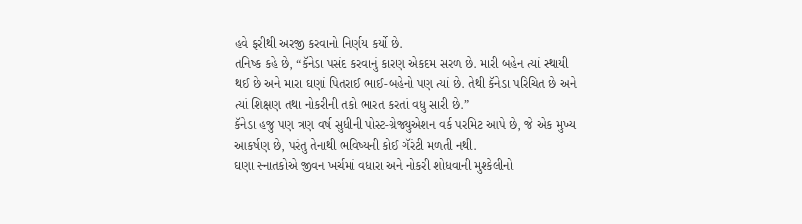હવે ફરીથી અરજી કરવાનો નિર્ણય કર્યો છે.
તનિષ્ક કહે છે, “કૅનેડા પસંદ કરવાનું કારણ એકદમ સરળ છે. મારી બહેન ત્યાં સ્થાયી થઈ છે અને મારા ઘણાં પિતરાઈ ભાઈ-બહેનો પણ ત્યાં છે. તેથી કૅનેડા પરિચિત છે અને ત્યાં શિક્ષણ તથા નોકરીની તકો ભારત કરતાં વધુ સારી છે.”
કૅનેડા હજુ પણ ત્રણ વર્ષ સુધીની પોસ્ટ-ગ્રેજ્યુએશન વર્ક પરમિટ આપે છે, જે એક મુખ્ય આકર્ષણ છે, પરંતુ તેનાથી ભવિષ્યની કોઈ ગૅરંટી મળતી નથી.
ઘણા સ્નાતકોએ જીવન ખર્ચમાં વધારા અને નોકરી શોધવાની મુશ્કેલીનો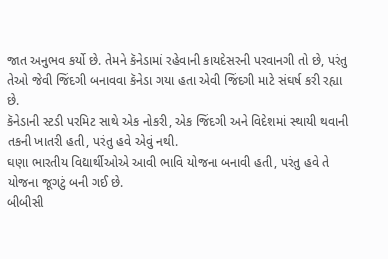જાત અનુભવ કર્યો છે. તેમને કૅનેડામાં રહેવાની કાયદેસરની પરવાનગી તો છે, પરંતુ તેઓ જેવી જિંદગી બનાવવા કૅનેડા ગયા હતા એવી જિંદગી માટે સંઘર્ષ કરી રહ્યા છે.
કૅનેડાની સ્ટડી પરમિટ સાથે એક નોકરી, એક જિંદગી અને વિદેશમાં સ્થાયી થવાની તકની ખાતરી હતી, પરંતુ હવે એવું નથી.
ઘણા ભારતીય વિદ્યાર્થીઓએ આવી ભાવિ યોજના બનાવી હતી, પરંતુ હવે તે યોજના જૂગટું બની ગઈ છે.
બીબીસી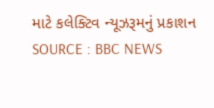માટે કલેક્ટિવ ન્યૂઝરૂમનું પ્રકાશન
SOURCE : BBC NEWS